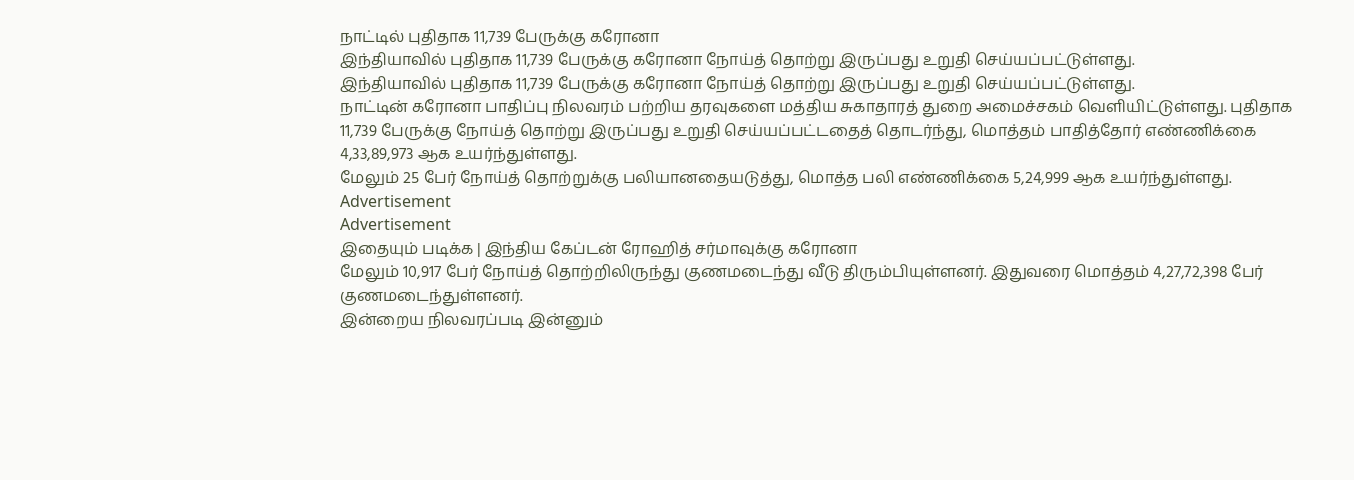நாட்டில் புதிதாக 11,739 பேருக்கு கரோனா
இந்தியாவில் புதிதாக 11,739 பேருக்கு கரோனா நோய்த் தொற்று இருப்பது உறுதி செய்யப்பட்டுள்ளது.
இந்தியாவில் புதிதாக 11,739 பேருக்கு கரோனா நோய்த் தொற்று இருப்பது உறுதி செய்யப்பட்டுள்ளது.
நாட்டின் கரோனா பாதிப்பு நிலவரம் பற்றிய தரவுகளை மத்திய சுகாதாரத் துறை அமைச்சகம் வெளியிட்டுள்ளது. புதிதாக 11,739 பேருக்கு நோய்த் தொற்று இருப்பது உறுதி செய்யப்பட்டதைத் தொடர்ந்து, மொத்தம் பாதித்தோர் எண்ணிக்கை 4,33,89,973 ஆக உயர்ந்துள்ளது.
மேலும் 25 பேர் நோய்த் தொற்றுக்கு பலியானதையடுத்து, மொத்த பலி எண்ணிக்கை 5,24,999 ஆக உயர்ந்துள்ளது.
Advertisement
Advertisement
இதையும் படிக்க | இந்திய கேப்டன் ரோஹித் சர்மாவுக்கு கரோனா
மேலும் 10,917 பேர் நோய்த் தொற்றிலிருந்து குணமடைந்து வீடு திரும்பியுள்ளனர். இதுவரை மொத்தம் 4,27,72,398 பேர் குணமடைந்துள்ளனர்.
இன்றைய நிலவரப்படி இன்னும்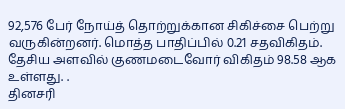92,576 பேர் நோய்த் தொற்றுக்கான சிகிச்சை பெற்று வருகின்றனர். மொத்த பாதிப்பில் 0.21 சதவிகிதம். தேசிய அளவில் குணமடைவோர் விகிதம் 98.58 ஆக உள்ளது. .
தினசரி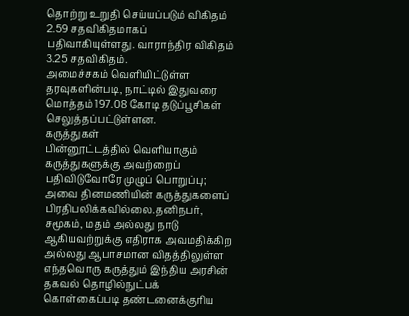தொற்று உறுதி செய்யப்படும் விகிதம் 2.59 சதவிகிதமாகப் பதிவாகியுள்ளது. வாராந்திர விகிதம் 3.25 சதவிகிதம்.
அமைச்சகம் வெளியிட்டுள்ள தரவுகளின்படி, நாட்டில் இதுவரை மொத்தம் 197.08 கோடி தடுப்பூசிகள் செலுத்தப்பட்டுள்ளன.
கருத்துகள்
பின்னூட்டத்தில் வெளியாகும் கருத்துகளுக்கு அவற்றைப் பதிவிடுவோரே முழுப் பொறுப்பு; அவை தினமணியின் கருத்துகளைப் பிரதிபலிக்கவில்லை.தனிநபர், சமூகம், மதம் அல்லது நாடு ஆகியவற்றுக்கு எதிராக அவமதிக்கிற அல்லது ஆபாசமான விதத்திலுள்ள எந்தவொரு கருத்தும் இந்திய அரசின் தகவல் தொழில்நுட்பக் கொள்கைப்படி தண்டனைக்குரிய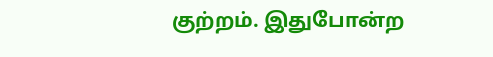குற்றம். இதுபோன்ற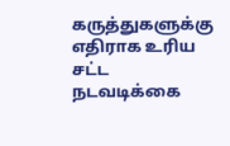கருத்துகளுக்கு எதிராக உரிய சட்ட நடவடிக்கை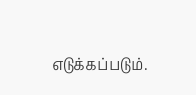எடுக்கப்படும்.